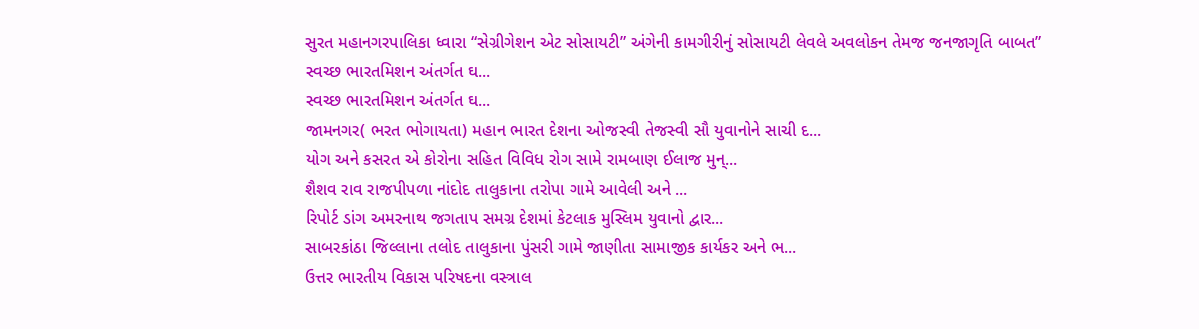સુરત મહાનગરપાલિકા ધ્વારા “સેગ્રીગેશન એટ સોસાયટી” અંગેની કામગીરીનું સોસાયટી લેવલે અવલોકન તેમજ જનજાગૃતિ બાબત”
સ્વચ્છ ભારતમિશન અંતર્ગત ઘ...
સ્વચ્છ ભારતમિશન અંતર્ગત ઘ...
જામનગર( ભરત ભોગાયતા) મહાન ભારત દેશના ઓજસ્વી તેજસ્વી સૌ યુવાનોને સાચી દ...
યોગ અને કસરત એ કોરોના સહિત વિવિધ રોગ સામે રામબાણ ઈલાજ મુન્...
શૈશવ રાવ રાજપીપળા નાંદોદ તાલુકાના તરોપા ગામે આવેલી અને ...
રિપોર્ટ ડાંગ અમરનાથ જગતાપ સમગ્ર દેશમાં કેટલાક મુસ્લિમ યુવાનો દ્વાર...
સાબરકાંઠા જિલ્લાના તલોદ તાલુકાના પુંસરી ગામે જાણીતા સામાજીક કાર્યકર અને ભ...
ઉત્તર ભારતીય વિકાસ પરિષદના વસ્ત્રાલ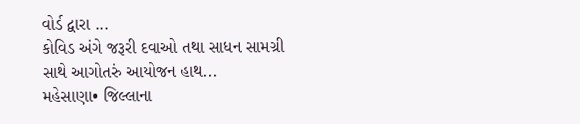વોર્ડ દ્વારા ...
કોવિડ અંગે જરૂરી દવાઓ તથા સાધન સામગ્રી સાથે આગોતરું આયોજન હાથ...
મહેસાણા• જિલ્લાના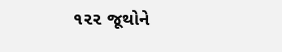૧૨૨ જૂથોને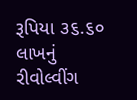રૂપિયા ૩૬.૬૦ લાખનું રીવોલ્વીંગ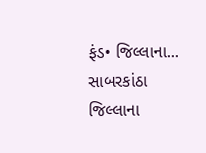ફંડ• જિલ્લાના...
સાબરકાંઠા જિલ્લાના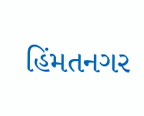હિંમતનગર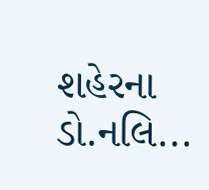શહેરના ડો.નલિ...